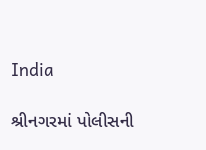India

શ્રીનગરમાં પોલીસની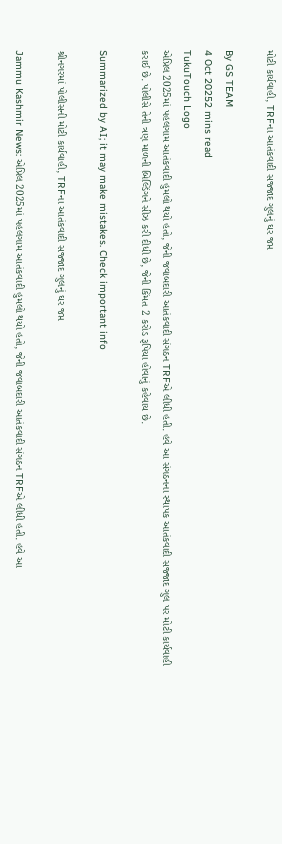મોટી કાર્યવાહી, TRFના આતંકવાદી સજ્જાદ ગુલનું ઘર જપ્ત

By GS TEAM
4 Oct 20252 mins read
TukuTouch Logo
એપ્રિલ 2025માં પહલગામ આતંકવાદી હુમલો થયો હતો, જેની જવાબદારી આતંકવાદી સંગઠન TRFએ લીધી હતી. હવે આ સંગઠનના સ્થાપક આતંકવાદી સજ્જાદ ગુલ પર મોટી કાર્યવાહી કરાઈ છે. પોલીસે તેની ત્રણ માળની બિલ્ડિંગને સીઝ કરી દીધી છે, જેની કિંમત 2 કરોડ રૂપિયા હોવાનું કહેવાય છે.

Summarized by AI; it may make mistakes. Check important info

શ્રીનગરમાં પોલીસની મોટી કાર્યવાહી, TRFના આતંકવાદી સજ્જાદ ગુલનું ઘર જપ્ત

Jammu Kashmir News: એપ્રિલ 2025માં પહલગામ આતંકવાદી હુમલો થયો હતો, જેની જવાબદારી આતંકવાદી સંગઠન TRFએ લીધી હતી. હવે આ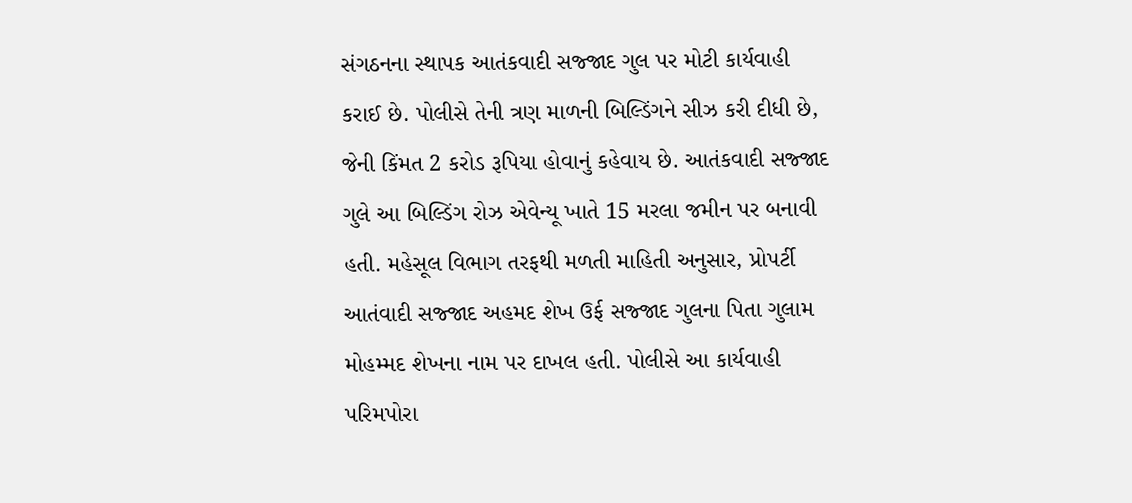સંગઠનના સ્થાપક આતંકવાદી સજ્જાદ ગુલ પર મોટી કાર્યવાહી કરાઈ છે. પોલીસે તેની ત્રણ માળની બિલ્ડિંગને સીઝ કરી દીધી છે, જેની કિંમત 2 કરોડ રૂપિયા હોવાનું કહેવાય છે. આતંકવાદી સજ્જાદ ગુલે આ બિલ્ડિંગ રોઝ એવેન્યૂ ખાતે 15 મરલા જમીન પર બનાવી હતી. મહેસૂલ વિભાગ તરફથી મળતી માહિતી અનુસાર, પ્રોપર્ટી આતંવાદી સજ્જાદ અહમદ શેખ ઉર્ફ સજ્જાદ ગુલના પિતા ગુલામ મોહમ્મદ શેખના નામ પર દાખલ હતી. પોલીસે આ કાર્યવાહી પરિમપોરા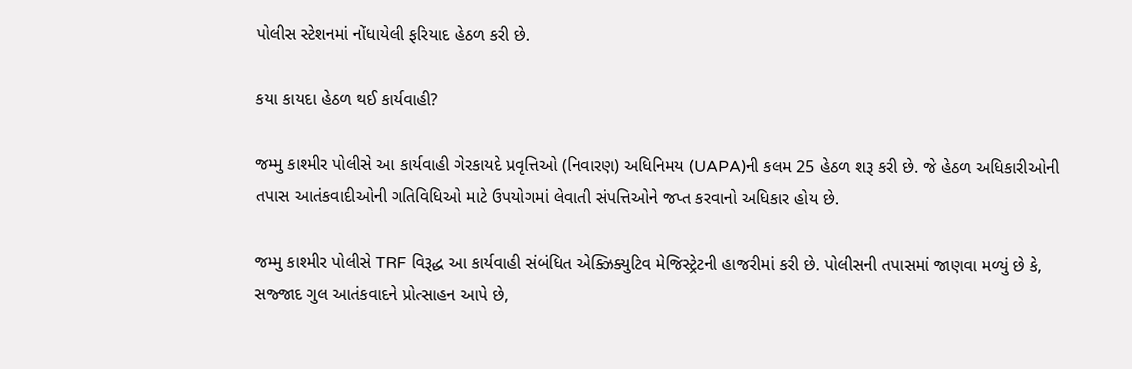પોલીસ સ્ટેશનમાં નોંધાયેલી ફરિયાદ હેઠળ કરી છે.

કયા કાયદા હેઠળ થઈ કાર્યવાહી?

જમ્મુ કાશ્મીર પોલીસે આ કાર્યવાહી ગેરકાયદે પ્રવૃત્તિઓ (નિવારણ) અધિનિમય (UAPA)ની કલમ 25 હેઠળ શરૂ કરી છે. જે હેઠળ અધિકારીઓની તપાસ આતંકવાદીઓની ગતિવિધિઓ માટે ઉપયોગમાં લેવાતી સંપત્તિઓને જપ્ત કરવાનો અધિકાર હોય છે.

જમ્મુ કાશ્મીર પોલીસે TRF વિરૂદ્ધ આ કાર્યવાહી સંબંધિત એક્ઝિક્યુટિવ મેજિસ્ટ્રેટની હાજરીમાં કરી છે. પોલીસની તપાસમાં જાણવા મળ્યું છે કે, સજ્જાદ ગુલ આતંકવાદને પ્રોત્સાહન આપે છે,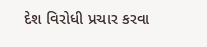દેશ વિરોધી પ્રચાર કરવા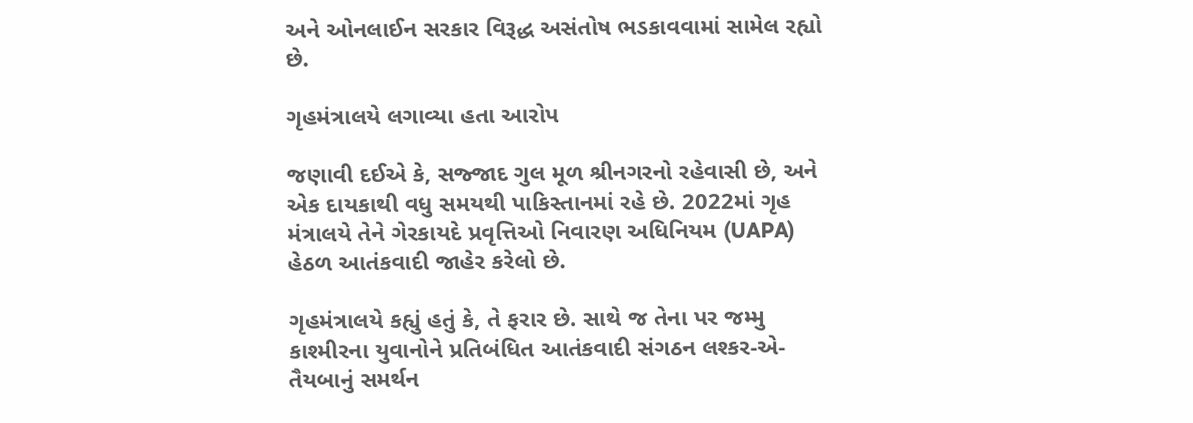અને ઓનલાઈન સરકાર વિરૂદ્ધ અસંતોષ ભડકાવવામાં સામેલ રહ્યો છે.

ગૃહમંત્રાલયે લગાવ્યા હતા આરોપ

જણાવી દઈએ કે, સજ્જાદ ગુલ મૂળ શ્રીનગરનો રહેવાસી છે, અને એક દાયકાથી વધુ સમયથી પાકિસ્તાનમાં રહે છે. 2022માં ગૃહ મંત્રાલયે તેને ગેરકાયદે પ્રવૃત્તિઓ નિવારણ અધિનિયમ (UAPA) હેઠળ આતંકવાદી જાહેર કરેલો છે.

ગૃહમંત્રાલયે કહ્યું હતું કે, તે ફરાર છે. સાથે જ તેના પર જમ્મુ કાશ્મીરના યુવાનોને પ્રતિબંધિત આતંકવાદી સંગઠન લશ્કર-એ-તૈયબાનું સમર્થન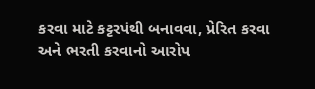કરવા માટે કટ્ટરપંથી બનાવવા, પ્રેરિત કરવા અને ભરતી કરવાનો આરોપ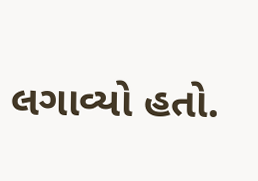લગાવ્યો હતો.